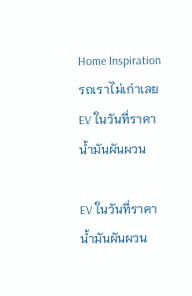Home Inspiration รถเราไม่เก่าเลย EV ในวันที่ราคาน้ำมันผันผวน

EV ในวันที่ราคาน้ำมันผันผวน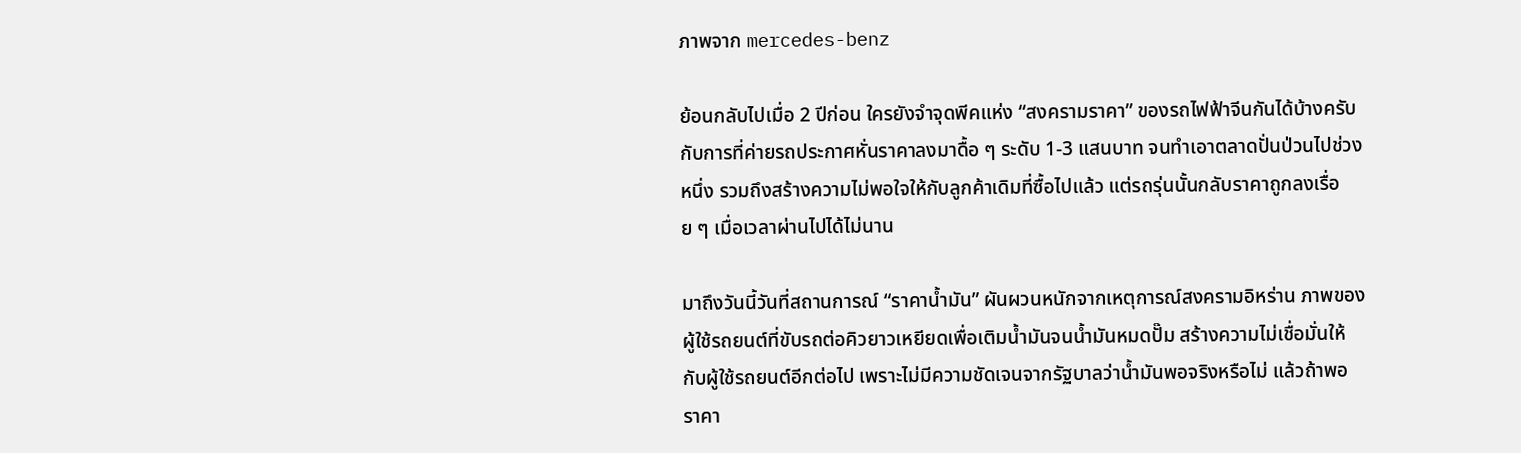ภาพจาก mercedes-benz

ย้อนกลับไปเมื่อ 2 ปีก่อน ใครยังจำจุดพีคแห่ง “สงครามราคา” ของรถไฟฟ้าจีนกันได้บ้างครับ กับการที่ค่ายรถประกาศหั่นราคาลงมาดื้อ ๆ ระดับ 1-3 แสนบาท จนทำเอาตลาดปั่นป่วนไปช่วงหนึ่ง รวมถึงสร้างความไม่พอใจให้กับลูกค้าเดิมที่ซื้อไปแล้ว แต่รถรุ่นนั้นกลับราคาถูกลงเรื่อย ๆ เมื่อเวลาผ่านไปได้ไม่นาน

มาถึงวันนี้วันที่สถานการณ์ “ราคาน้ำมัน” ผันผวนหนักจากเหตุการณ์สงครามอิหร่าน ภาพของผู้ใช้รถยนต์ที่ขับรถต่อคิวยาวเหยียดเพื่อเติมน้ำมันจนน้ำมันหมดปั๊ม สร้างความไม่เชื่อมั่นให้กับผู้ใช้รถยนต์อีกต่อไป เพราะไม่มีความชัดเจนจากรัฐบาลว่าน้ำมันพอจริงหรือไม่ แล้วถ้าพอ ราคา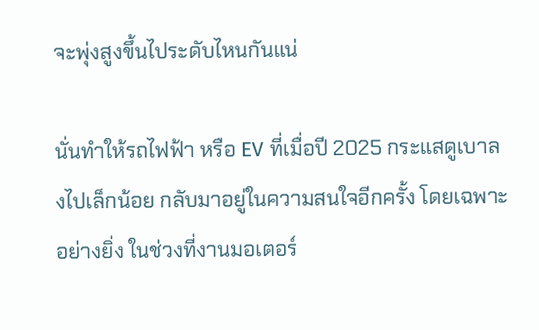จะพุ่งสูงขึ้นไประดับไหนกันแน่

นั่นทำให้รถไฟฟ้า หรือ EV ที่เมื่อปี 2025 กระแสดูเบาลงไปเล็กน้อย กลับมาอยู่ในความสนใจอีกครั้ง โดยเฉพาะอย่างยิ่ง ในช่วงที่งานมอเตอร์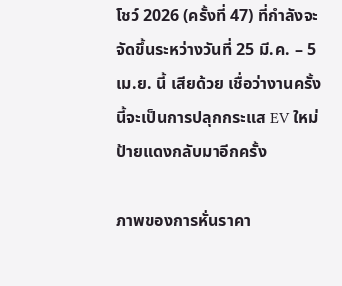โชว์ 2026 (ครั้งที่ 47) ที่กำลังจะจัดขึ้นระหว่างวันที่ 25 มี.ค. – 5 เม.ย. นี้ เสียด้วย เชื่อว่างานครั้งนี้จะเป็นการปลุกกระแส EV ใหม่ป้ายแดงกลับมาอีกครั้ง

ภาพของการหั่นราคา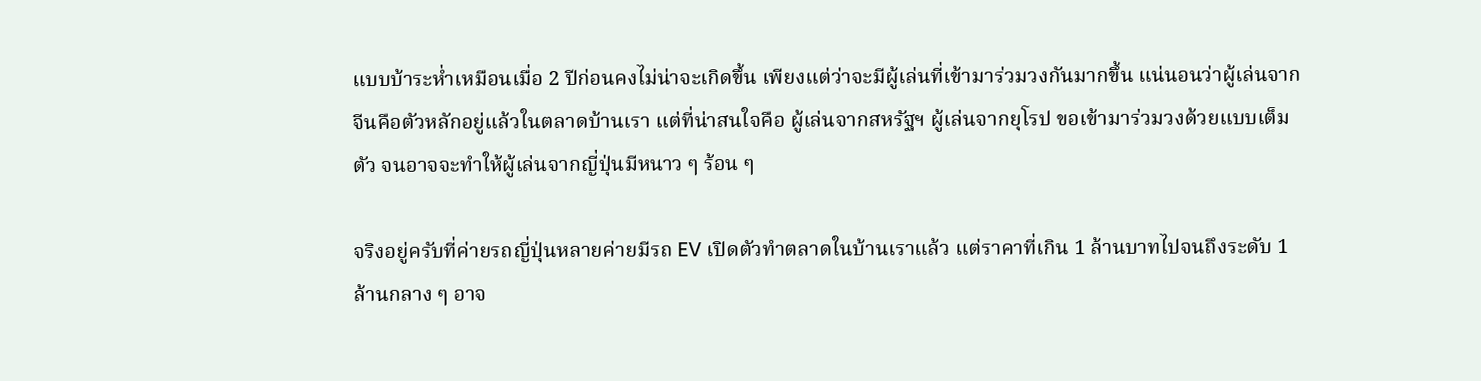แบบบ้าระห่ำเหมือนเมื่อ 2 ปีก่อนคงไม่น่าจะเกิดขึ้น เพียงแต่ว่าจะมีผู้เล่นที่เข้ามาร่วมวงกันมากขึ้น แน่นอนว่าผู้เล่นจากจีนคือตัวหลักอยู่แล้วในตลาดบ้านเรา แต่ที่น่าสนใจคือ ผู้เล่นจากสหรัฐฯ ผู้เล่นจากยุโรป ขอเข้ามาร่วมวงด้วยแบบเต็มตัว จนอาจจะทำให้ผู้เล่นจากญี่ปุ่นมีหนาว ๆ ร้อน ๆ

จริงอยู่ครับที่ค่ายรถญี่ปุ่นหลายค่ายมีรถ EV เปิดตัวทำตลาดในบ้านเราแล้ว แต่ราคาที่เกิน 1 ล้านบาทไปจนถึงระดับ 1 ล้านกลาง ๆ อาจ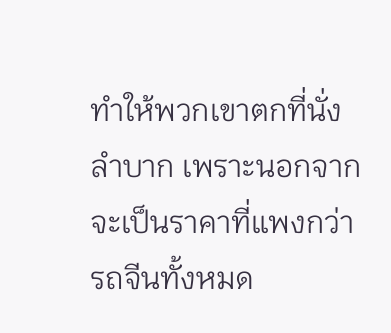ทำให้พวกเขาตกที่นั่งลำบาก เพราะนอกจากจะเป็นราคาที่แพงกว่ารถจีนทั้งหมด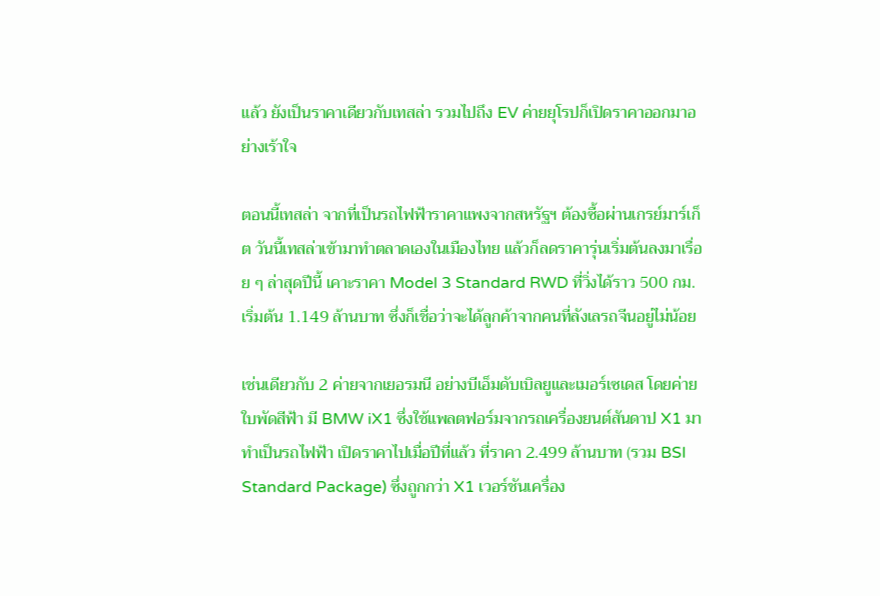แล้ว ยังเป็นราคาเดียวกับเทสล่า รวมไปถึง EV ค่ายยุโรปก็เปิดราคาออกมาอย่างเร้าใจ

ตอนนี้เทสล่า จากที่เป็นรถไฟฟ้าราคาแพงจากสหรัฐฯ ต้องซื้อผ่านเกรย์มาร์เก็ต วันนี้เทสล่าเข้ามาทำตลาดเองในเมืองไทย แล้วก็ลดราคารุ่นเริ่มต้นลงมาเรื่อย ๆ ล่าสุดปีนี้ เคาะราคา Model 3 Standard RWD ที่วิ่งได้ราว 500 กม. เริ่มต้น 1.149 ล้านบาท ซึ่งก็เชื่อว่าจะได้ลูกค้าจากคนที่ลังเลรถจีนอยู่ไม่น้อย

เช่นเดียวกับ 2 ค่ายจากเยอรมนี อย่างบีเอ็มดับเบิลยูและเมอร์เซเดส โดยค่ายใบพัดสีฟ้า มี BMW iX1 ซึ่งใช้แพลตฟอร์มจากรถเครื่องยนต์สันดาป X1 มาทำเป็นรถไฟฟ้า เปิดราคาไปเมื่อปีที่แล้ว ที่ราคา 2.499 ล้านบาท (รวม BSI Standard Package) ซึ่งถูกกว่า X1 เวอร์ชันเครื่อง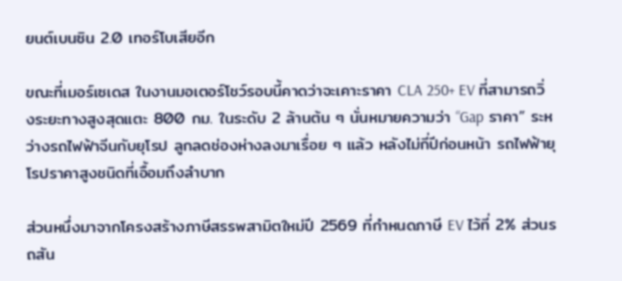ยนต์เบนซิน 2.0 เทอร์โบเสียอีก

ขณะที่เมอร์เซเดส ในงานมอเตอร์โชว์รอบนี้คาดว่าจะเคาะราคา CLA 250+ EV ที่สามารถวิ่งระยะทางสูงสุดแตะ 800 กม. ในระดับ 2 ล้านต้น ๆ นั่นหมายความว่า “Gap ราคา” ระหว่างรถไฟฟ้าจีนกับยุโรป ลูกลดช่องห่างลงมาเรื่อย ๆ แล้ว หลังไม่กี่ปีก่อนหน้า รถไฟฟ้ายุโรปราคาสูงชนิดที่เอื้อมถึงลำบาก

ส่วนหนึ่งมาจากโครงสร้างภาษีสรรพสามิตใหม่ปี 2569 ที่กำหนดภาษี EV ไว้ที่ 2% ส่วนรถสัน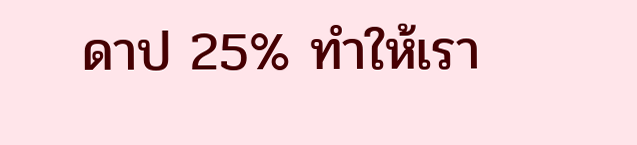ดาป 25% ทำให้เรา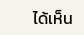ได้เห็น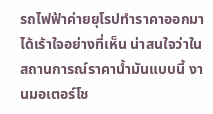รถไฟฟ้าค่ายยุโรปทำราคาออกมาได้เร้าใจอย่างที่เห็น น่าสนใจว่าในสถานการณ์ราคาน้ำมันแบบนี้ งานมอเตอร์โช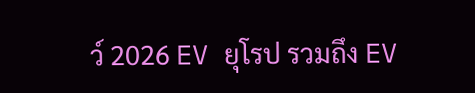ว์ 2026 EV ยุโรป รวมถึง EV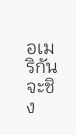อเมริกัน จะชิง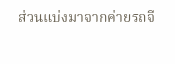ส่วนแบ่งมาจากค่ายรถจี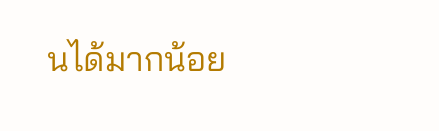นได้มากน้อย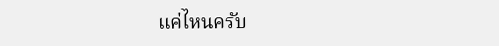แค่ไหนครับ